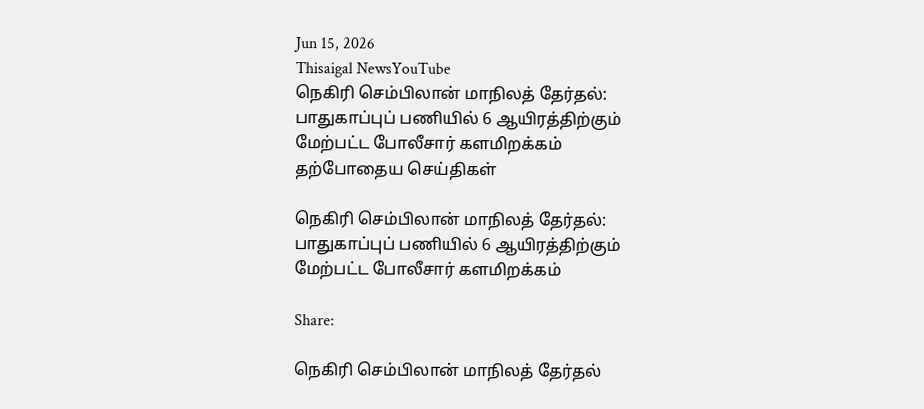Jun 15, 2026
Thisaigal NewsYouTube
நெகிரி செம்பிலான் மாநிலத் தேர்தல்: பாதுகாப்புப் பணியில் 6 ஆயிரத்திற்கும் மேற்பட்ட போலீசார் களமிறக்கம்
தற்போதைய செய்திகள்

நெகிரி செம்பிலான் மாநிலத் தேர்தல்: பாதுகாப்புப் பணியில் 6 ஆயிரத்திற்கும் மேற்பட்ட போலீசார் களமிறக்கம்

Share:

நெகிரி செம்பிலான் மாநிலத் தேர்தல்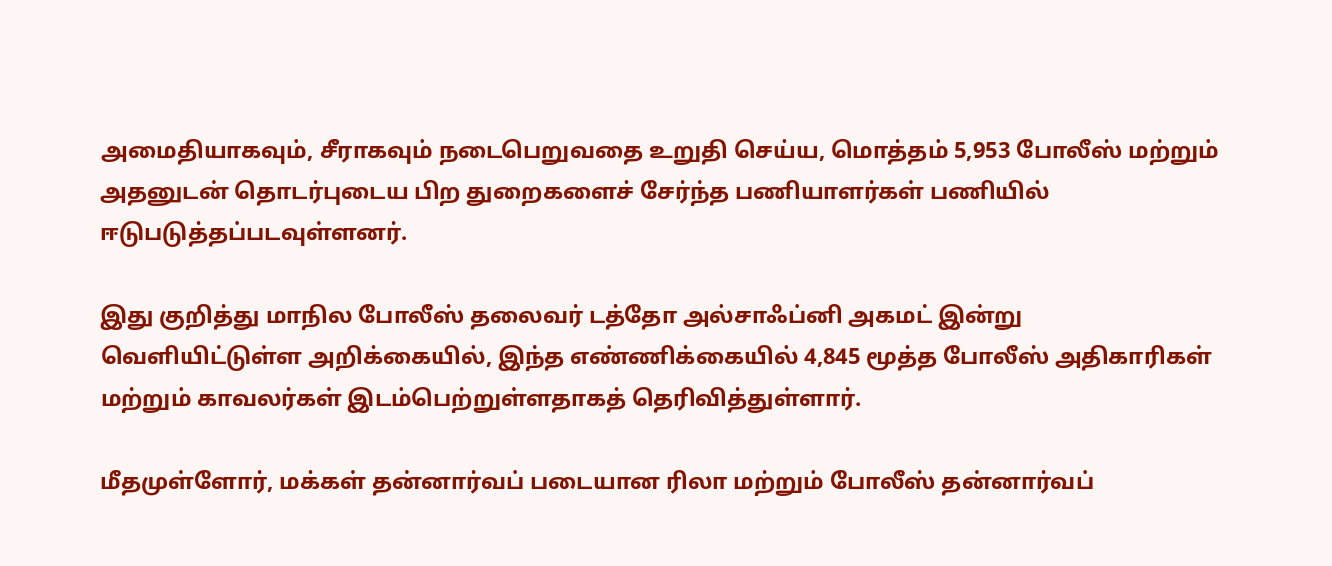அமைதியாகவும், சீராகவும் நடைபெறுவதை உறுதி செய்ய, மொத்தம் 5,953 போலீஸ் மற்றும் அதனுடன் தொடர்புடைய பிற துறைகளைச் சேர்ந்த பணியாளர்கள் பணியில் ஈடுபடுத்தப்படவுள்ளனர்.

இது குறித்து மாநில போலீஸ் தலைவர் டத்தோ அல்சாஃப்னி அகமட் இன்று வெளியிட்டுள்ள அறிக்கையில், இந்த எண்ணிக்கையில் 4,845 மூத்த போலீஸ் அதிகாரிகள் மற்றும் காவலர்கள் இடம்பெற்றுள்ளதாகத் தெரிவித்துள்ளார்.

மீதமுள்ளோர், மக்கள் தன்னார்வப் படையான ரிலா மற்றும் போலீஸ் தன்னார்வப்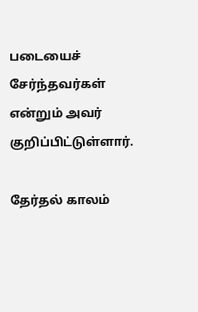படையைச் சேர்ந்தவர்கள் என்றும் அவர் குறிப்பிட்டுள்ளார்.

தேர்தல் காலம்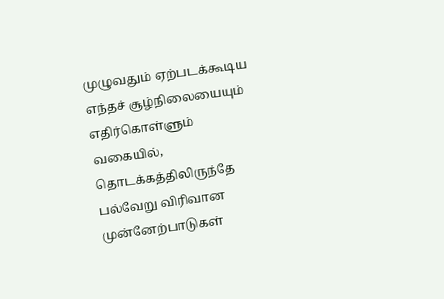முழுவதும் ஏற்படக்கூடிய எந்தச் சூழ்நிலையையும் எதிர்கொள்ளும் வகையில், தொடக்கத்திலிருந்தே பல்வேறு விரிவான முன்னேற்பாடுகள்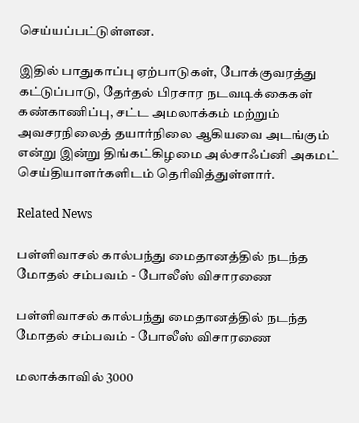செய்யப்பட்டுள்ளன.

இதில் பாதுகாப்பு ஏற்பாடுகள், போக்குவரத்து கட்டுப்பாடு, தேர்தல் பிரசார நடவடிக்கைகள் கண்காணிப்பு, சட்ட அமலாக்கம் மற்றும் அவசரநிலைத் தயார்நிலை ஆகியவை அடங்கும் என்று இன்று திங்கட்கிழமை அல்சாஃப்னி அகமட் செய்தியாளர்களிடம் தெரிவித்துள்ளார்.

Related News

பள்ளிவாசல் கால்பந்து மைதானத்தில் நடந்த மோதல் சம்பவம் - போலீஸ் விசாரணை

பள்ளிவாசல் கால்பந்து மைதானத்தில் நடந்த மோதல் சம்பவம் - போலீஸ் விசாரணை

மலாக்காவில் 3000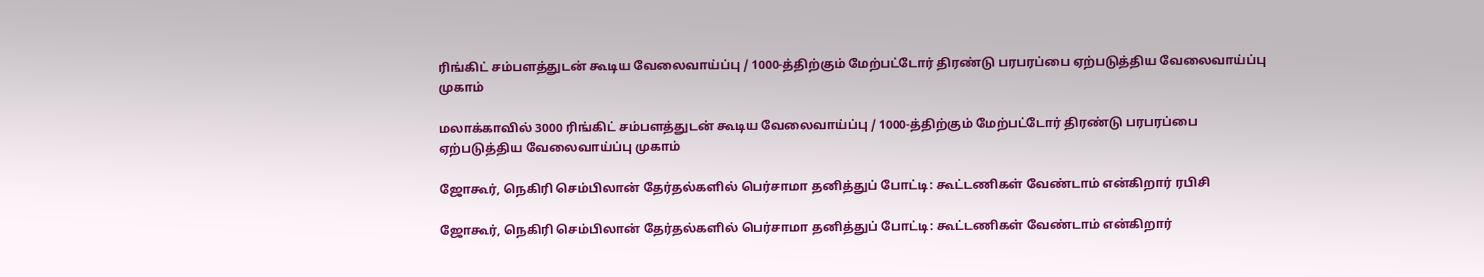ரிங்கிட் சம்பளத்துடன் கூடிய வேலைவாய்ப்பு / 1000-த்திற்கும் மேற்பட்டோர் திரண்டு பரபரப்பை ஏற்படுத்திய வேலைவாய்ப்பு முகாம்

மலாக்காவில் 3000 ரிங்கிட் சம்பளத்துடன் கூடிய வேலைவாய்ப்பு / 1000-த்திற்கும் மேற்பட்டோர் திரண்டு பரபரப்பை ஏற்படுத்திய வேலைவாய்ப்பு முகாம்

ஜோகூர், நெகிரி செம்பிலான் தேர்தல்களில் பெர்சாமா தனித்துப் போட்டி: கூட்டணிகள் வேண்டாம் என்கிறார் ரபிசி

ஜோகூர், நெகிரி செம்பிலான் தேர்தல்களில் பெர்சாமா தனித்துப் போட்டி: கூட்டணிகள் வேண்டாம் என்கிறார்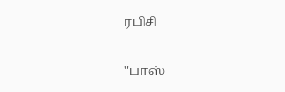ரபிசி

"பாஸ்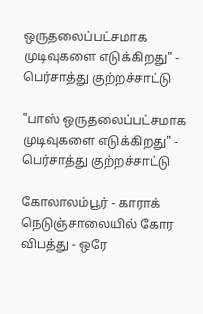ஒருதலைப்பட்சமாக முடிவுகளை எடுக்கிறது" - பெர்சாத்து குற்றச்சாட்டு

"பாஸ் ஒருதலைப்பட்சமாக முடிவுகளை எடுக்கிறது" - பெர்சாத்து குற்றச்சாட்டு

கோலாலம்பூர் - காராக் நெடுஞ்சாலையில் கோர விபத்து - ஒரே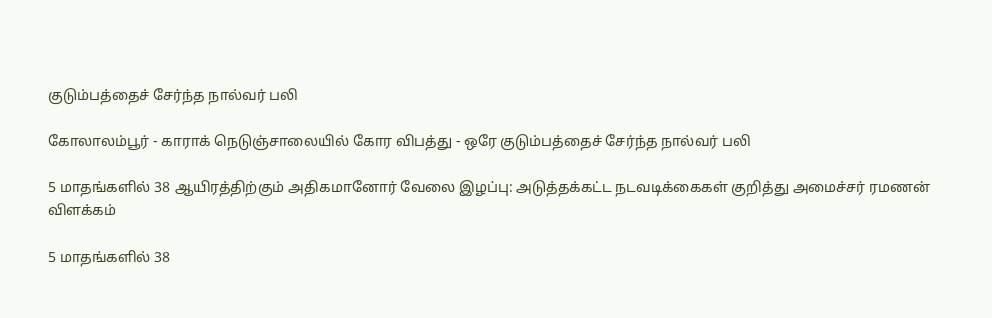குடும்பத்தைச் சேர்ந்த நால்வர் பலி

கோலாலம்பூர் - காராக் நெடுஞ்சாலையில் கோர விபத்து - ஒரே குடும்பத்தைச் சேர்ந்த நால்வர் பலி

5 மாதங்களில் 38 ஆயிரத்திற்கும் அதிகமானோர் வேலை இழப்பு: அடுத்தக்கட்ட நடவடிக்கைகள் குறித்து அமைச்சர் ரமணன் விளக்கம்

5 மாதங்களில் 38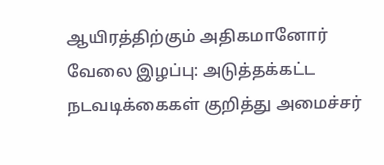ஆயிரத்திற்கும் அதிகமானோர் வேலை இழப்பு: அடுத்தக்கட்ட நடவடிக்கைகள் குறித்து அமைச்சர்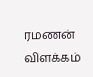ரமணன் விளக்கம்